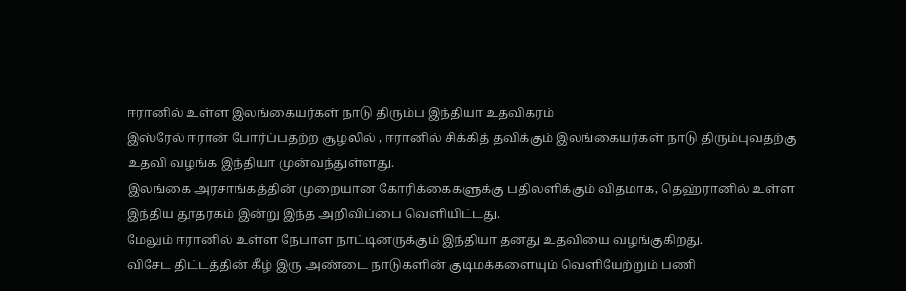ஈரானில் உள்ள இலங்கையர்கள் நாடு திரும்ப இந்தியா உதவிகரம்
இஸ்ரேல் ஈரான் போர்ப்பதற்ற சூழலில் , ஈரானில் சிக்கித் தவிக்கும் இலங்கையர்கள் நாடு திரும்புவதற்கு உதவி வழங்க இந்தியா முன்வந்துள்ளது.
இலங்கை அரசாங்கத்தின் முறையான கோரிக்கைகளுக்கு பதிலளிக்கும் விதமாக, தெஹ்ரானில் உள்ள இந்திய தூதரகம் இன்று இந்த அறிவிப்பை வெளியிட்டது.
மேலும் ஈரானில் உள்ள நேபாள நாட்டினருக்கும் இந்தியா தனது உதவியை வழங்குகிறது.
விசேட திட்டத்தின் கீழ் இரு அண்டை நாடுகளின் குடிமக்களையும் வெளியேற்றும் பணி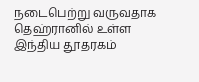நடைபெற்று வருவதாக தெஹ்ரானில் உள்ள இந்திய தூதரகம்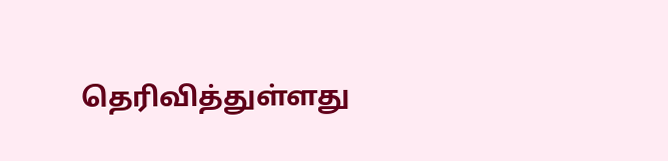தெரிவித்துள்ளது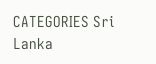CATEGORIES Sri Lanka